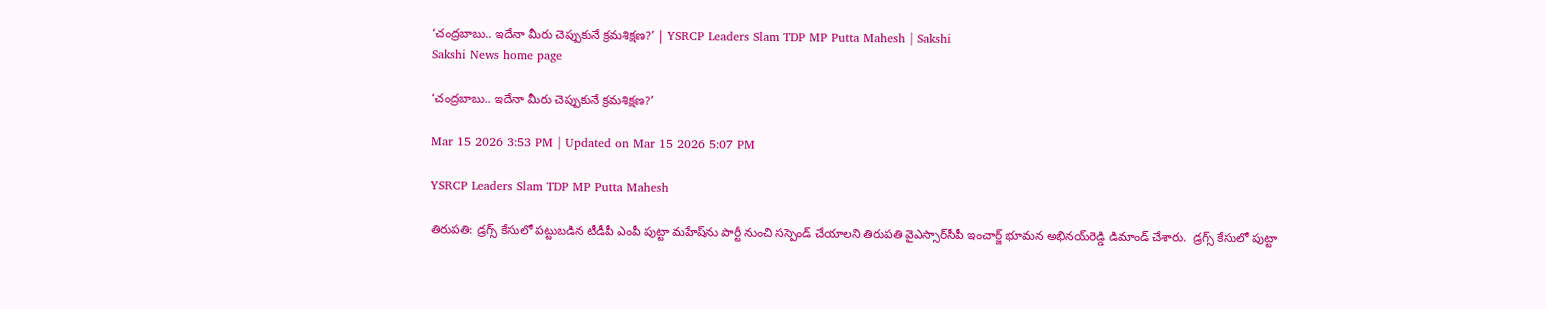‘చంద్రబాబు.. ఇదేనా మీరు చెప్పుకునే క్రమశిక్షణ?’ | YSRCP Leaders Slam TDP MP Putta Mahesh | Sakshi
Sakshi News home page

‘చంద్రబాబు.. ఇదేనా మీరు చెప్పుకునే క్రమశిక్షణ?’

Mar 15 2026 3:53 PM | Updated on Mar 15 2026 5:07 PM

YSRCP Leaders Slam TDP MP Putta Mahesh

తిరుపతి: డ్రగ్స్‌ కేసులో పట్టుబడిన టీడీపీ ఎంపీ పుట్టా మహేష్‌ను పార్టీ నుంచి సస్పెండ్‌ చేయాలని తిరుపతి వైఎస్సార్‌సీపీ ఇంచార్జ్‌ భూమన అభినయ్‌రెడ్డి డిమాండ్‌ చేశారు.  డ్రగ్స్‌ కేసులో పుట్టా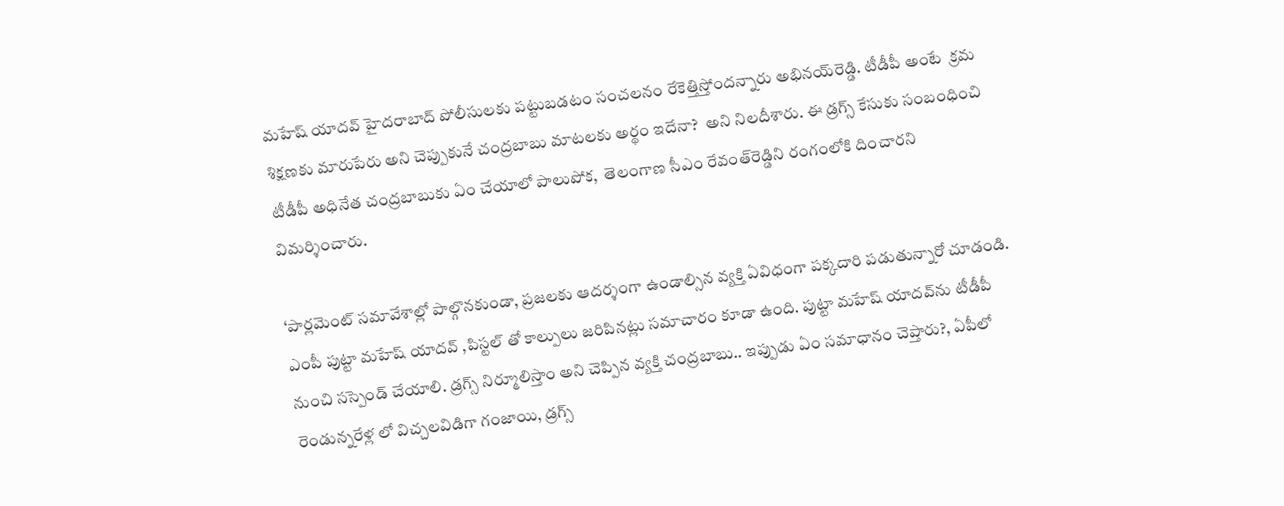మహేష్‌ యాదవ్‌ హైదరాబాద్‌ పోలీసులకు పట్టుబడటం సంచలనం రేకెత్తిస్తోందన్నారు అభినయ్‌రెడ్డి. టీడీపీ అంటే  క్రమ శిక్షణకు మారుపేరు అని చెప్పుకునే చంద్రబాబు మాటలకు అర్థం ఇదేనా?  అని నిలదీశారు. ఈ డ్రగ్స్‌ కేసుకు సంబంధించి టీడీపీ అధినేత చంద్రబాబుకు ఏం చేయాలో పాలుపోక,  తెలంగాణ సీఎం రేవంత్‌రెడ్డిని రంగంలోకి దించారని విమర్శించారు.

‘పార్లమెంట్ సమావేశాల్లో పాల్గొనకుండా, ప్రజలకు ఆదర్శంగా ఉండాల్సిన వ్యక్తి ఏవిధంగా పక్కదారి పడుతున్నారో చూడండి.  ఎంపీ పుట్టా మహేష్ యాదవ్ ,పిస్టల్ తో కాల్పులు జరిపినట్లు సమాచారం కూడా ఉంది. పుట్టా మహేష్ యాదవ్‌ను టీడీపీ నుంచి సస్పెండ్ చేయాలి. డ్రగ్స్ నిర్మూలిస్తాం అని చెప్పిన వ్యక్తి చంద్రబాబు.. ఇప్పుడు ఏం సమాధానం చెప్తారు?, ఏపీలో రెండున్నరేళ్ల లో విచ్చలవిడిగా గంజాయి, డ్రగ్స్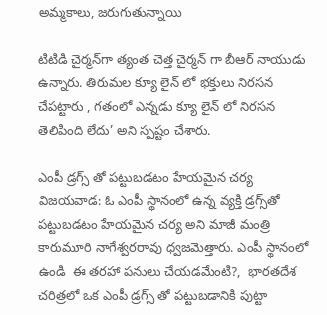అమ్మకాలు, జరుగుతున్నాయి

టిటిడి చైర్మన్‌గా త్యంత చెత్త చైర్మన్ గా బీఆర్‌ నాయుడు ఉన్నారు. తిరుమల క్యూ లైన్ లో భక్తులు నిరసన చేపట్టారు , గతంలో ఎన్నడు క్యూ లైన్ లో నిరసన తెలిపింది లేదు’ అని స్పష్టం చేశారు.

ఎంపీ డ్రగ్స్‌ తో పట్టుబడటం హేయమైన చర్య
విజయవాడ: ఓ ఎంపీ స్థానంలో ఉన్న వ్యక్తి డ్రగ్స్‌తో పట్టుబడటం హేయమైన చర్య అని మాజీ మంత్రి కారుమూరి నాగేశ్వరరావు ధ్వజమెత్తారు. ఎంపీ స్థానంలో ఉండి  ఈ తరహా పనులు చేయడమేంటి?,  భారతదేశ చరిత్రలో ఒక ఎంపీ డ్రగ్స్ తో పట్టుబడానికి పుట్టా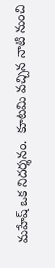మహేష్ ఒక నిదర్శనం.  కూటమి వచ్చిన నాటి నుంచి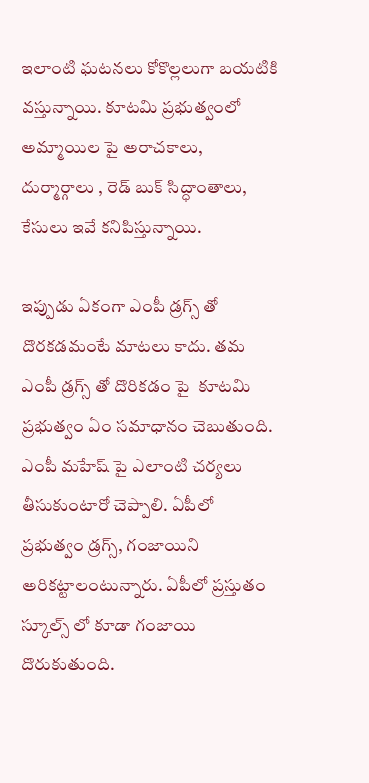ఇలాంటి ఘటనలు కోకొల్లలుగా బయటికి వస్తున్నాయి. కూటమి ప్రభుత్వంలో అమ్మాయిల పై అరాచకాలు, దుర్మార్గాలు , రెడ్ బుక్ సిద్ధాంతాలు, కేసులు ఇవే కనిపిస్తున్నాయి.

ఇప్పుడు ఏకంగా ఎంపీ డ్రగ్స్ తో దొరకడమంటే మాటలు కాదు. తమ ఎంపీ డ్రగ్స్ తో దొరికడం పై  కూటమి ప్రభుత్వం ఏం సమాధానం చెబుతుంది. ఎంపీ మహేష్ పై ఎలాంటి చర్యలు తీసుకుంటారో చెప్పాలి. ఏపీలో  ప్రభుత్వం డ్రగ్స్, గంజాయిని అరికట్టాలంటున్నారు. ఏపీలో ప్రస్తుతం స్కూల్స్ లో కూడా గంజాయి దొరుకుతుంది.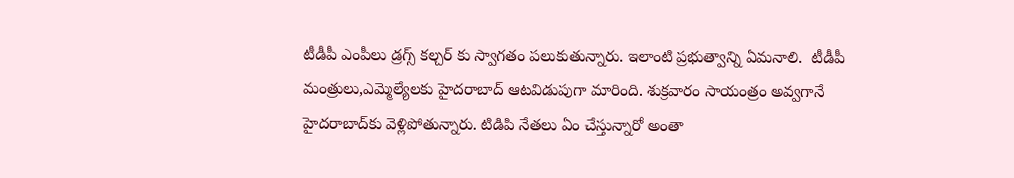టీడీపీ ఎంపీలు డ్రగ్స్ కల్చర్ కు స్వాగతం పలుకుతున్నారు. ఇలాంటి ప్రభుత్వాన్ని ఏమనాలి.  టీడీపీ మంత్రులు,ఎమ్మెల్యేలకు హైదరాబాద్ ఆటవిడుపుగా మారింది. శుక్రవారం సాయంత్రం అవ్వగానే హైదరాబాద్‌కు వెళ్లిపోతున్నారు. టిడిపి నేతలు ఏం చేస్తున్నారో అంతా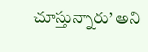చూస్తున్నారు’ అని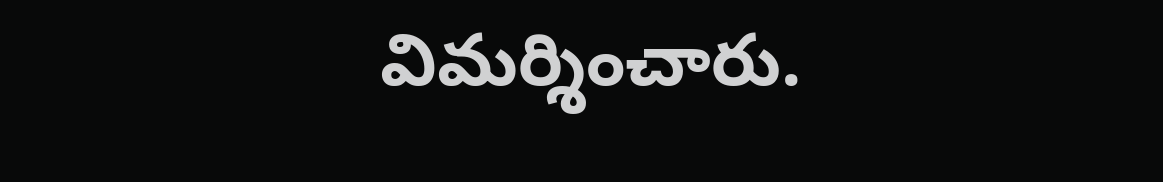విమర్శించారు.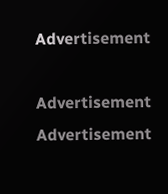Advertisement

Advertisement
Advertisement